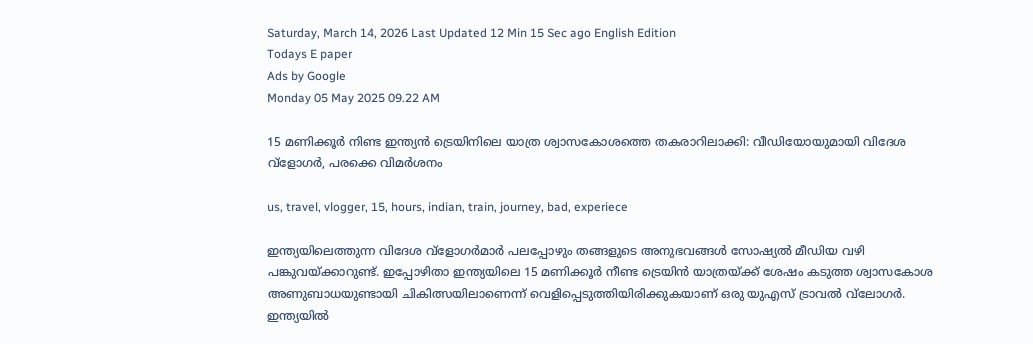Saturday, March 14, 2026 Last Updated 12 Min 15 Sec ago English Edition
Todays E paper
Ads by Google
Monday 05 May 2025 09.22 AM

15 മണിക്കൂര്‍ നിണ്ട ഇന്ത്യന്‍ ട്രെയിനിലെ യാത്ര ശ്വാസകോശത്തെ തകരാറിലാക്കി: വീഡിയോയുമായി വിദേശ വ്‌ളോഗര്‍, പരക്കെ വിമര്‍ശനം

us, travel, vlogger, 15, hours, indian, train, journey, bad, experiece

ഇന്ത്യയിലെത്തുന്ന വിദേശ വ്‌ളോഗര്‍മാര്‍ പലപ്പോഴും തങ്ങളുടെ അനുഭവങ്ങള്‍ സോഷ്യല്‍ മീഡിയ വഴി പങ്കുവയ്ക്കാറുണ്ട്. ഇപ്പോഴിതാ ഇന്ത്യയിലെ 15 മണിക്കൂര്‍ നീണ്ട ട്രെയിന്‍ യാത്രയ്ക്ക് ശേഷം കടുത്ത ശ്വാസകോശ അണുബാധയുണ്ടായി ചികിത്സയിലാണെന്ന് വെളിപ്പെടുത്തിയിരിക്കുകയാണ് ഒരു യുഎസ് ട്രാവല്‍ വ്‌ലോഗര്‍. ഇന്ത്യയില്‍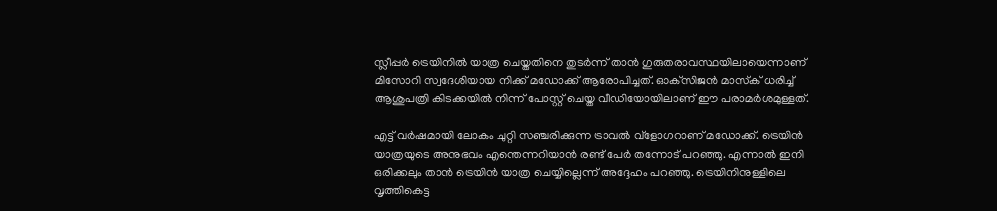സ്ലീപ്പര്‍ ട്രെയിനില്‍ യാത്ര ചെയ്തതിനെ തുടര്‍ന്ന് താന്‍ ഗുരുതരാവസ്ഥയിലായെന്നാണ് മിസോറി സ്വദേശിയായ നിക്ക് മഡോക്ക് ആരോപിച്ചത്. ഓക്‌സിജന്‍ മാസ്‌ക് ധരിച്ച് ആശുപത്രി കിടക്കയില്‍ നിന്ന് പോസ്റ്റ് ചെയ്ത വീഡിയോയിലാണ് ഈ പരാമര്‍ശമുള്ളത്.

എട്ട് വര്‍ഷമായി ലോകം ചുറ്റി സഞ്ചരിക്കുന്ന ട്രാവല്‍ വ്‌ളോഗറാണ് മഡോക്ക്. ട്രെയിന്‍ യാത്രയുടെ അനുഭവം എന്തെന്നറിയാന്‍ രണ്ട് പേര്‍ തന്നോട് പറഞ്ഞു. എന്നാല്‍ ഇനി ഒരിക്കലും താന്‍ ട്രെയിന്‍ യാത്ര ചെയ്യില്ലെന്ന് അദ്ദേഹം പറഞ്ഞു. ട്രെയിനിനുള്ളിലെ വൃത്തികെട്ട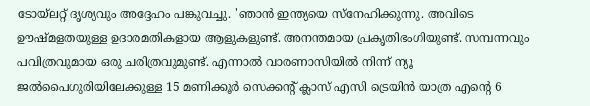ടോയ്ലറ്റ് ദൃശ്യവും അദ്ദേഹം പങ്കുവച്ചു. 'ഞാന്‍ ഇന്ത്യയെ സ്‌നേഹിക്കുന്നു. അവിടെ ഊഷ്മളതയുള്ള ഉദാരമതികളായ ആളുകളുണ്ട്. അനന്തമായ പ്രകൃതിഭംഗിയുണ്ട്. സമ്പന്നവും പവിത്രവുമായ ഒരു ചരിത്രവുമുണ്ട്. എന്നാല്‍ വാരണാസിയില്‍ നിന്ന് ന്യൂ ജല്‍പൈഗുരിയിലേക്കുള്ള 15 മണിക്കൂര്‍ സെക്കന്റ് ക്ലാസ് എസി ട്രെയിന്‍ യാത്ര എന്റെ 6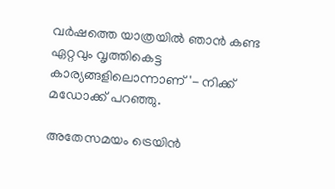വര്‍ഷത്തെ യാത്രയില്‍ ഞാന്‍ കണ്ട ഏറ്റവും വൃത്തികെട്ട കാര്യങ്ങളിലൊന്നാണ്'- നിക്ക് മഡോക്ക് പറഞ്ഞു.

അതേസമയം ട്രെയിന്‍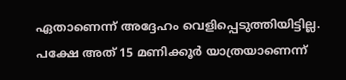ഏതാണെന്ന് അദ്ദേഹം വെളിപ്പെടുത്തിയിട്ടില്ല. പക്ഷേ അത് 15 മണിക്കൂര്‍ യാത്രയാണെന്ന്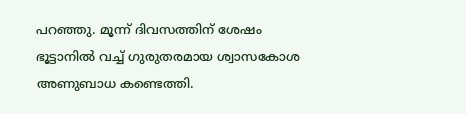പറഞ്ഞു. മൂന്ന് ദിവസത്തിന് ശേഷം ഭൂട്ടാനില്‍ വച്ച് ഗുരുതരമായ ശ്വാസകോശ അണുബാധ കണ്ടെത്തി.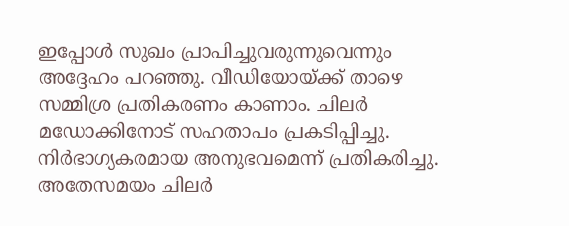ഇപ്പോള്‍ സുഖം പ്രാപിച്ചുവരുന്നുവെന്നും അദ്ദേഹം പറഞ്ഞു. വീഡിയോയ്ക്ക് താഴെ സമ്മിശ്ര പ്രതികരണം കാണാം. ചിലര്‍ മഡോക്കിനോട് സഹതാപം പ്രകടിപ്പിച്ചു. നിര്‍ഭാഗ്യകരമായ അനുഭവമെന്ന് പ്രതികരിച്ചു. അതേസമയം ചിലര്‍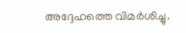അദ്ദേഹത്തെ വിമര്‍ശിച്ചു.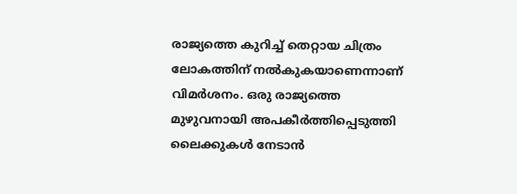രാജ്യത്തെ കുറിച്ച് തെറ്റായ ചിത്രം ലോകത്തിന് നല്‍കുകയാണെന്നാണ് വിമര്‍ശനം. ഒരു രാജ്യത്തെ മുഴുവനായി അപകീര്‍ത്തിപ്പെടുത്തി ലൈക്കുകള്‍ നേടാന്‍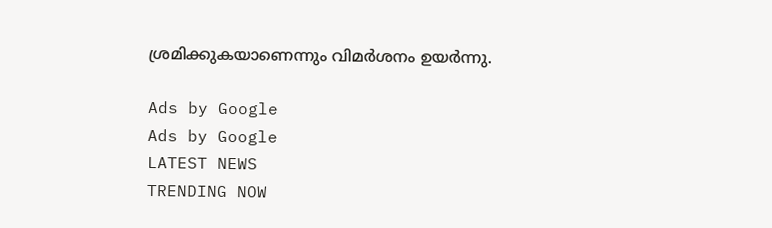ശ്രമിക്കുകയാണെന്നും വിമര്‍ശനം ഉയര്‍ന്നു.

Ads by Google
Ads by Google
LATEST NEWS
TRENDING NOW